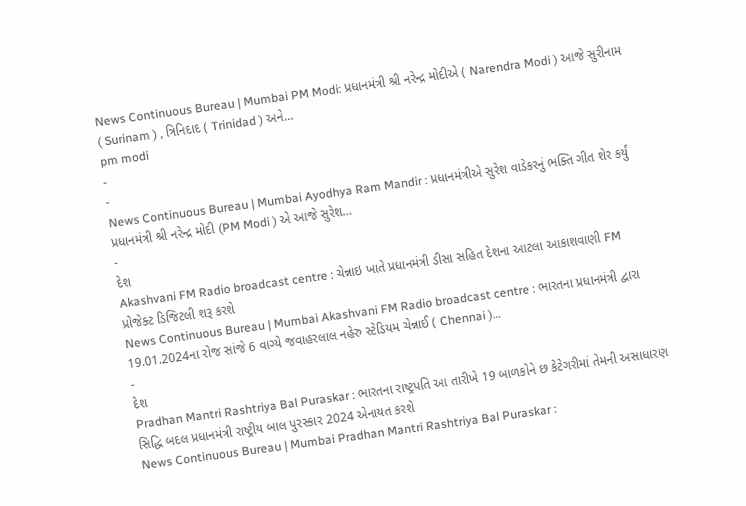News Continuous Bureau | Mumbai PM Modi: પ્રધાનમંત્રી શ્રી નરેન્દ્ર મોદીએ ( Narendra Modi ) આજે સુરીનામ ( Surinam ) , ત્રિનિદાદ ( Trinidad ) અને…
pm modi
-
-
News Continuous Bureau | Mumbai Ayodhya Ram Mandir : પ્રધાનમંત્રીએ સુરેશ વાડેકરનું ભક્તિ ગીત શેર કર્યું પ્રધાનમંત્રી શ્રી નરેન્દ્ર મોદી (PM Modi ) એ આજે સુરેશ…
-
દેશ
Akashvani FM Radio broadcast centre : ચેન્નાઇ ખાતે પ્રધાનમંત્રી ડીસા સહિત દેશના આટલા આકાશવાણી FM પ્રોજેક્ટ ડિજિટલી શરૂ કરશે
News Continuous Bureau | Mumbai Akashvani FM Radio broadcast centre : ભારતના પ્રધાનમંત્રી દ્વારા 19.01.2024ના રોજ સાંજે 6 વાગ્યે જવાહરલાલ નહેરુ સ્ટેડિયમ ચેન્નાઈ ( Chennai )…
-
દેશ
Pradhan Mantri Rashtriya Bal Puraskar : ભારતના રાષ્ટ્રપતિ આ તારીખે 19 બાળકોને છ કેટેગરીમાં તેમની અસાધારણ સિદ્ધિ બદલ પ્રધાનમંત્રી રાષ્ટ્રીય બાલ પુરસ્કાર 2024 એનાયત કરશે
News Continuous Bureau | Mumbai Pradhan Mantri Rashtriya Bal Puraskar :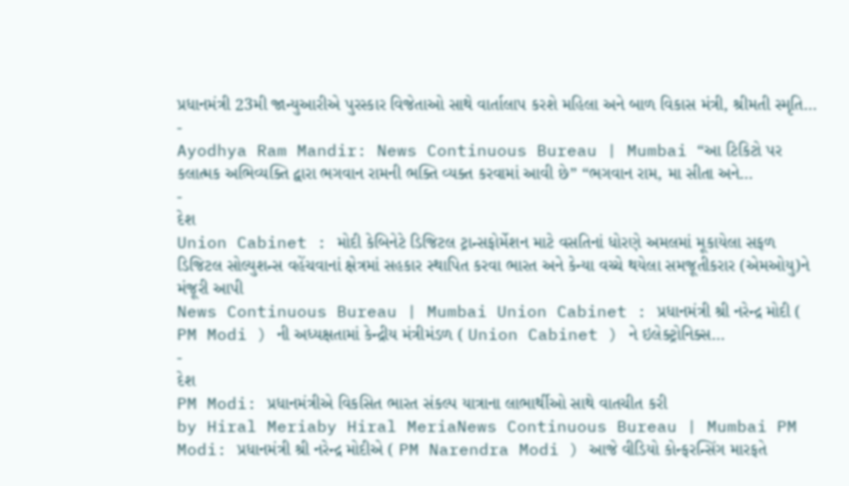પ્રધાનમંત્રી 23મી જાન્યુઆરીએ પુરસ્કાર વિજેતાઓ સાથે વાર્તાલાપ કરશે મહિલા અને બાળ વિકાસ મંત્રી, શ્રીમતી સ્મૃતિ…
-
Ayodhya Ram Mandir: News Continuous Bureau | Mumbai “આ ટિકિટો પર કલાત્મક અભિવ્યક્તિ દ્વારા ભગવાન રામની ભક્તિ વ્યક્ત કરવામાં આવી છે” “ભગવાન રામ, મા સીતા અને…
-
દેશ
Union Cabinet : મોદી કેબિનેટે ડિજિટલ ટ્રાન્સફોર્મેશન માટે વસતિનાં ધોરણે અમલમાં મૂકાયેલા સફળ ડિજિટલ સોલ્યુશન્સ વહેંચવાનાં ક્ષેત્રમાં સહકાર સ્થાપિત કરવા ભારત અને કેન્યા વચ્ચે થયેલા સમજૂતીકરાર (એમઓયુ)ને મંજૂરી આપી
News Continuous Bureau | Mumbai Union Cabinet : પ્રધાનમંત્રી શ્રી નરેન્દ્ર મોદી ( PM Modi ) ની અધ્યક્ષતામાં કેન્દ્રીય મંત્રીમંડળ ( Union Cabinet ) ને ઇલેક્ટ્રોનિક્સ…
-
દેશ
PM Modi: પ્રધાનમંત્રીએ વિકસિત ભારત સંકલ્પ યાત્રાના લાભાર્થીઓ સાથે વાતચીત કરી
by Hiral Meriaby Hiral MeriaNews Continuous Bureau | Mumbai PM Modi: પ્રધાનમંત્રી શ્રી નરેન્દ્ર મોદીએ ( PM Narendra Modi ) આજે વીડિયો કોન્ફરન્સિંગ મારફતે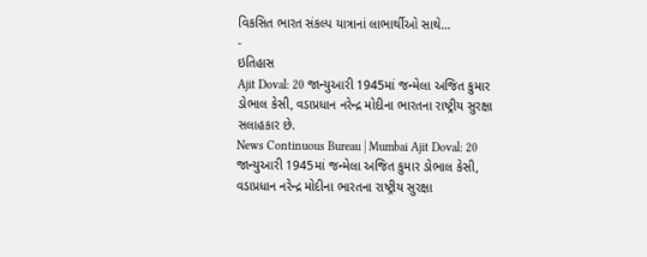વિકસિત ભારત સંકલ્પ યાત્રાનાં લાભાર્થીઓ સાથે…
-
ઇતિહાસ
Ajit Doval: 20 જાન્યુઆરી 1945માં જન્મેલા અજિત કુમાર ડોભાલ કેસી, વડાપ્રધાન નરેન્દ્ર મોદીના ભારતના રાષ્ટ્રીય સુરક્ષા સલાહકાર છે.
News Continuous Bureau | Mumbai Ajit Doval: 20 જાન્યુઆરી 1945માં જન્મેલા અજિત કુમાર ડોભાલ કેસી, વડાપ્રધાન નરેન્દ્ર મોદીના ભારતના રાષ્ટ્રીય સુરક્ષા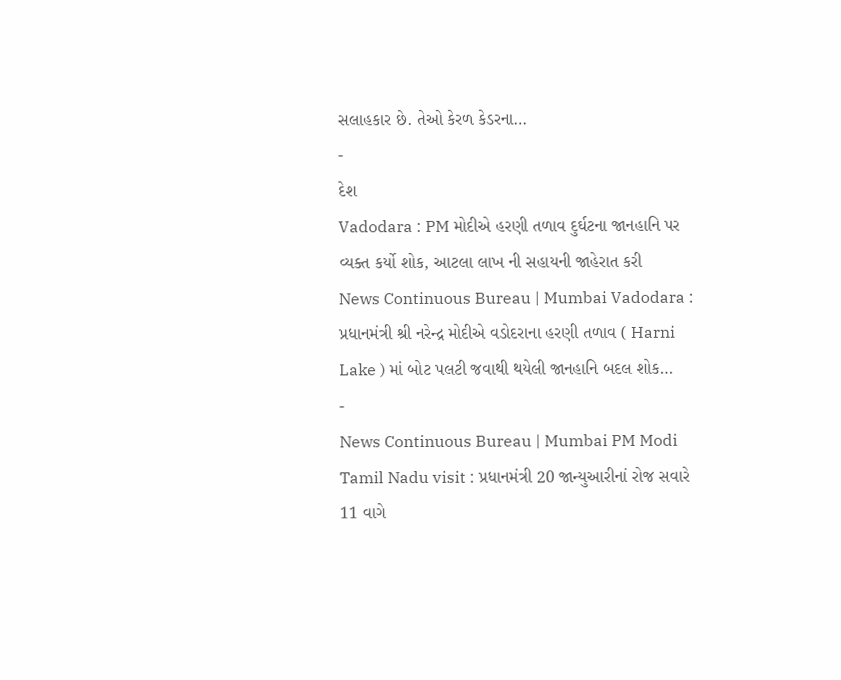સલાહકાર છે. તેઓ કેરળ કેડરના…
-
દેશ
Vadodara : PM મોદીએ હરણી તળાવ દુર્ઘટના જાનહાનિ પર વ્યક્ત કર્યો શોક, આટલા લાખ ની સહાયની જાહેરાત કરી
News Continuous Bureau | Mumbai Vadodara : પ્રધાનમંત્રી શ્રી નરેન્દ્ર મોદીએ વડોદરાના હરણી તળાવ ( Harni Lake ) માં બોટ પલટી જવાથી થયેલી જાનહાનિ બદલ શોક…
-
News Continuous Bureau | Mumbai PM Modi Tamil Nadu visit : પ્રધાનમંત્રી 20 જાન્યુઆરીનાં રોજ સવારે 11 વાગે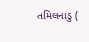તમિલનાડુ (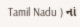Tamil Nadu ) નાં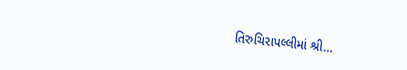તિરુચિરાપલ્લીમાં શ્રી…